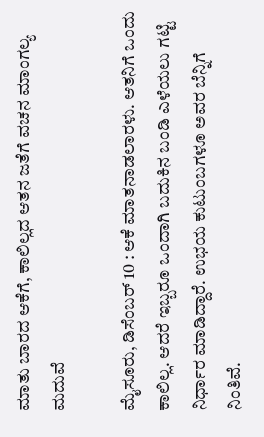ಮಾತು ಬಾರದ ಆಕೆಗೆ, ಕಾಲಿಲ್ಲದ ಆತನ ಜತೆಗೆ ವಚನ ಮಾಂಗಲ್ಯ ಮದುವೆ

ಮೈಸೂರು, ಡಿಸೆಂಬರ್ 10 : ಆಕೆ ಮಾತನಾಡಲಾರಳು. ಆತನಿಗೆ ಒಂದು ಕಾಲಿಲ್ಲ. ಆದರೆ ಇಬ್ಬರೂ ಒಂದಾಗಿ ಬದುಕಿನ ಬಂಡಿ ಎಳೆಯಲು ಗಟ್ಟಿ ನಿರ್ಧಾರ ಮಾಡಿದ್ದಾರೆ. ಉಭಯ ಕುಟುಂಬಗಳೂ ಅವರ ಬೆನ್ನಿಗೆ ನಿಂತಿವೆ.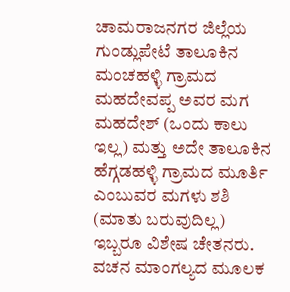ಚಾಮರಾಜನಗರ ಜಿಲ್ಲೆಯ ಗುಂಡ್ಲುಪೇಟೆ ತಾಲೂಕಿನ ಮಂಚಹಳ್ಳಿ ಗ್ರಾಮದ ಮಹದೇವಪ್ಪ ಅವರ ಮಗ ಮಹದೇಶ್ (ಒಂದು ಕಾಲು ಇಲ್ಲ) ಮತ್ತು ಅದೇ ತಾಲೂಕಿನ ಹೆಗ್ಗಡಹಳ್ಳಿ ಗ್ರಾಮದ ಮೂರ್ತಿ ಎಂಬುವರ ಮಗಳು ಶಶಿ (ಮಾತು ಬರುವುದಿಲ್ಲ) ಇಬ್ಬರೂ ವಿಶೇಷ ಚೇತನರು. ವಚನ ಮಾಂಗಲ್ಯದ ಮೂಲಕ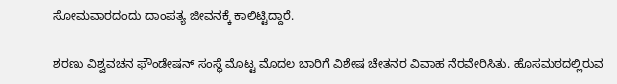ಸೋಮವಾರದಂದು ದಾಂಪತ್ಯ ಜೀವನಕ್ಕೆ ಕಾಲಿಟ್ಟಿದ್ದಾರೆ.

ಶರಣು ವಿಶ್ವವಚನ ಫೌಂಡೇಷನ್ ಸಂಸ್ಥೆ ಮೊಟ್ಟ ಮೊದಲ ಬಾರಿಗೆ ವಿಶೇಷ ಚೇತನರ ವಿವಾಹ ನೆರವೇರಿಸಿತು. ಹೊಸಮಠದಲ್ಲಿರುವ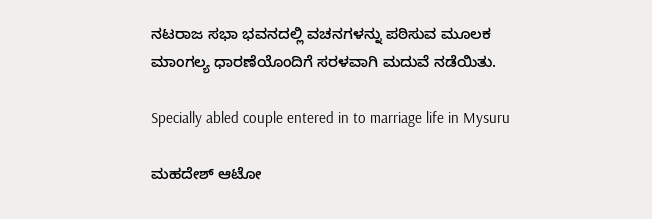ನಟರಾಜ ಸಭಾ ಭವನದಲ್ಲಿ ವಚನಗಳನ್ನು ಪಠಿಸುವ ಮೂಲಕ ಮಾಂಗಲ್ಯ ಧಾರಣೆಯೊಂದಿಗೆ ಸರಳವಾಗಿ ಮದುವೆ ನಡೆಯಿತು.

Specially abled couple entered in to marriage life in Mysuru

ಮಹದೇಶ್ ಆಟೋ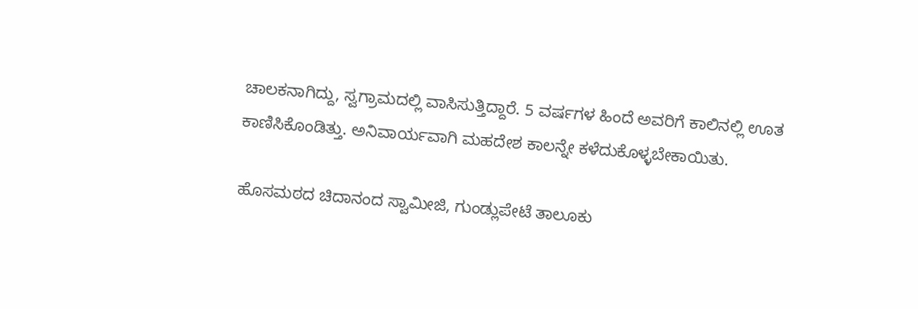ಚಾಲಕನಾಗಿದ್ದು, ಸ್ವಗ್ರಾಮದಲ್ಲಿ ವಾಸಿಸುತ್ತಿದ್ದಾರೆ. 5 ವರ್ಷಗಳ ಹಿಂದೆ ಅವರಿಗೆ ಕಾಲಿನಲ್ಲಿ ಊತ ಕಾಣಿಸಿಕೊಂಡಿತ್ತು. ಅನಿವಾರ್ಯವಾಗಿ ಮಹದೇಶ ಕಾಲನ್ನೇ ಕಳೆದುಕೊಳ್ಳಬೇಕಾಯಿತು.

ಹೊಸಮಠದ ಚಿದಾನಂದ ಸ್ವಾಮೀಜಿ, ಗುಂಡ್ಲುಪೇಟೆ ತಾಲೂಕು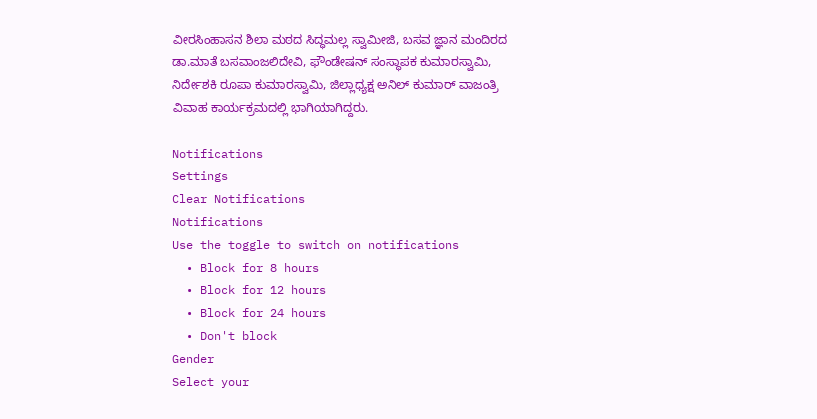ವೀರಸಿಂಹಾಸನ ಶಿಲಾ ಮಠದ ಸಿದ್ಧಮಲ್ಲ ಸ್ವಾಮೀಜಿ, ಬಸವ ಜ್ಞಾನ ಮಂದಿರದ ಡಾ.ಮಾತೆ ಬಸವಾಂಜಲಿದೇವಿ, ಫೌಂಡೇಷನ್ ಸಂಸ್ಥಾಪಕ ಕುಮಾರಸ್ವಾಮಿ, ನಿರ್ದೇಶಕಿ ರೂಪಾ ಕುಮಾರಸ್ವಾಮಿ, ಜಿಲ್ಲಾಧ್ಯಕ್ಷ ಅನಿಲ್ ಕುಮಾರ್ ವಾಜಂತ್ರಿ ವಿವಾಹ ಕಾರ್ಯಕ್ರಮದಲ್ಲಿ ಭಾಗಿಯಾಗಿದ್ದರು.

Notifications
Settings
Clear Notifications
Notifications
Use the toggle to switch on notifications
  • Block for 8 hours
  • Block for 12 hours
  • Block for 24 hours
  • Don't block
Gender
Select your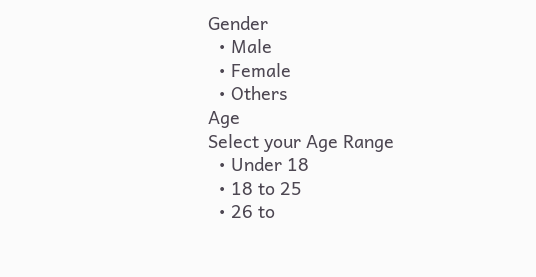Gender
  • Male
  • Female
  • Others
Age
Select your Age Range
  • Under 18
  • 18 to 25
  • 26 to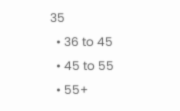35
  • 36 to 45
  • 45 to 55
  • 55+